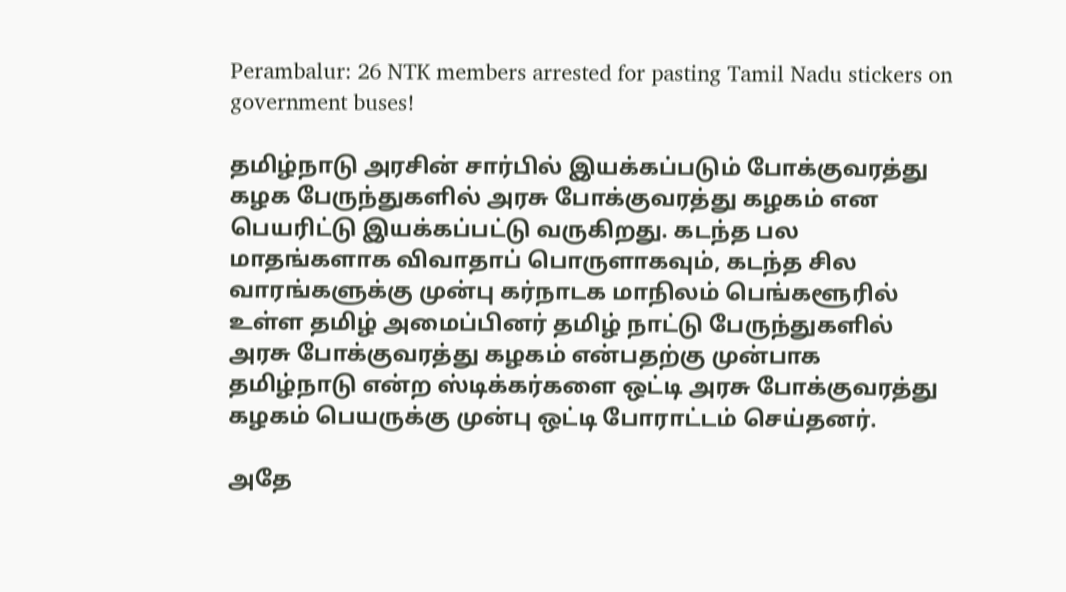Perambalur: 26 NTK members arrested for pasting Tamil Nadu stickers on government buses!

தமிழ்நாடு அரசின் சார்பில் இயக்கப்படும் போக்குவரத்து கழக பேருந்துகளில் அரசு போக்குவரத்து கழகம் என பெயரிட்டு இயக்கப்பட்டு வருகிறது. கடந்த பல மாதங்களாக விவாதாப் பொருளாகவும், கடந்த சில வாரங்களுக்கு முன்பு கர்நாடக மாநிலம் பெங்களூரில் உள்ள தமிழ் அமைப்பினர் தமிழ் நாட்டு பேருந்துகளில் அரசு போக்குவரத்து கழகம் என்பதற்கு முன்பாக தமிழ்நாடு என்ற ஸ்டிக்கர்களை ஒட்டி அரசு போக்குவரத்து கழகம் பெயருக்கு முன்பு ஒட்டி போராட்டம் செய்தனர்.

அதே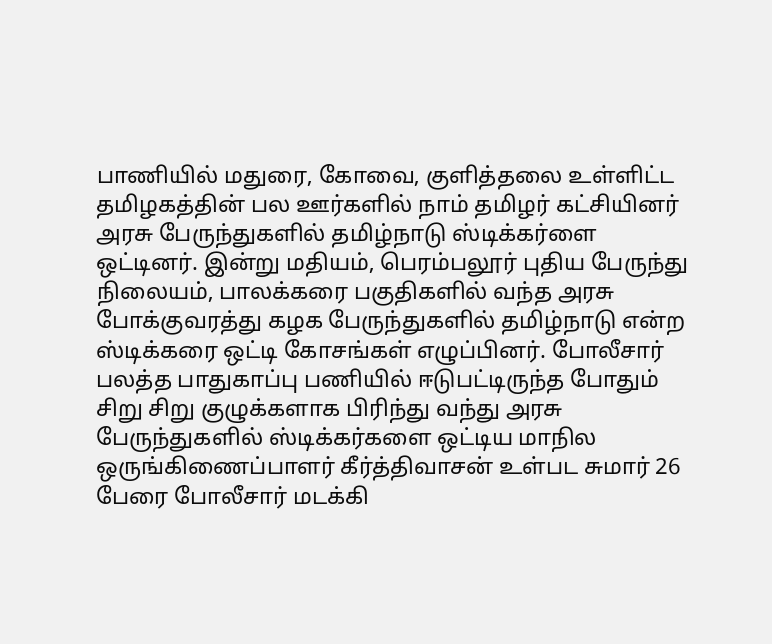பாணியில் மதுரை, கோவை, குளித்தலை உள்ளிட்ட தமிழகத்தின் பல ஊர்களில் நாம் தமிழர் கட்சியினர் அரசு பேருந்துகளில் தமிழ்நாடு ஸ்டிக்கர்ளை ஒட்டினர். இன்று மதியம், பெரம்பலூர் புதிய பேருந்து நிலையம், பாலக்கரை பகுதிகளில் வந்த அரசு போக்குவரத்து கழக பேருந்துகளில் தமிழ்நாடு என்ற ஸ்டிக்கரை ஒட்டி கோசங்கள் எழுப்பினர். போலீசார் பலத்த பாதுகாப்பு பணியில் ஈடுபட்டிருந்த போதும் சிறு சிறு குழுக்களாக பிரிந்து வந்து அரசு பேருந்துகளில் ஸ்டிக்கர்களை ஒட்டிய மாநில ஒருங்கிணைப்பாளர் கீர்த்திவாசன் உள்பட சுமார் 26 பேரை போலீசார் மடக்கி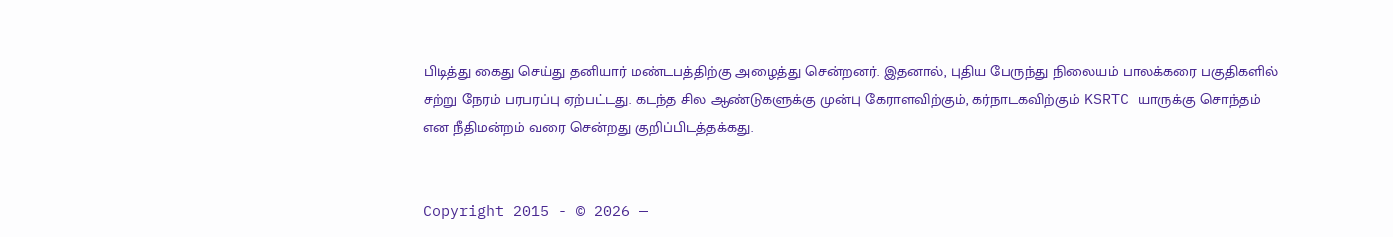பிடித்து கைது செய்து தனியார் மண்டபத்திற்கு அழைத்து சென்றனர். இதனால், புதிய பேருந்து நிலையம் பாலக்கரை பகுதிகளில் சற்று நேரம் பரபரப்பு ஏற்பட்டது. கடந்த சில ஆண்டுகளுக்கு முன்பு கேராளவிற்கும், கர்நாடகவிற்கும் KSRTC யாருக்கு சொந்தம் என நீதிமன்றம் வரை சென்றது குறிப்பிடத்தக்கது.


Copyright 2015 - © 2026 —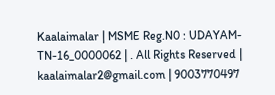Kaalaimalar | MSME Reg.N0 : UDAYAM-TN-16_0000062 | . All Rights Reserved | kaalaimalar2@gmail.com | 9003770497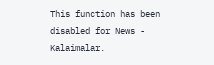This function has been disabled for News - Kalaimalar.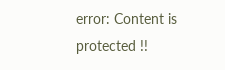error: Content is protected !!